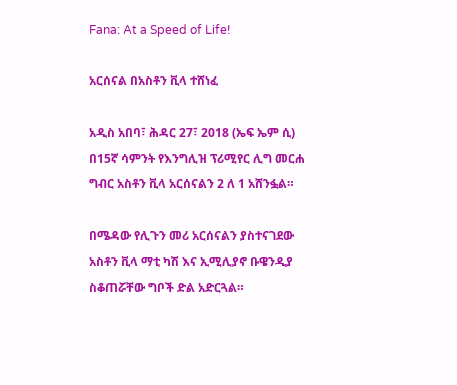Fana: At a Speed of Life!

አርሰናል በአስቶን ቪላ ተሸነፈ

አዲስ አበባ፣ ሕዳር 27፣ 2018 (ኤፍ ኤም ሲ) በ15ኛ ሳምንት የእንግሊዝ ፕሪሚየር ሊግ መርሐ ግብር አስቶን ቪላ አርሰናልን 2 ለ 1 አሸንፏል።

በሜዳው የሊጉን መሪ አርሰናልን ያስተናገደው አስቶን ቪላ ማቲ ካሽ እና ኢሚሊያኖ ቡዌንዲያ ስቆጠሯቸው ግቦች ድል አድርጓል።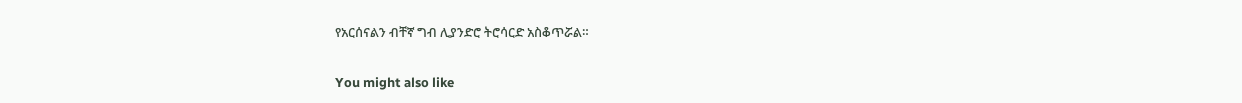የአርሰናልን ብቸኛ ግብ ሊያንድሮ ትሮሳርድ አስቆጥሯል።

You might also like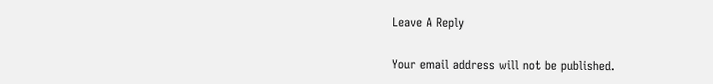Leave A Reply

Your email address will not be published.